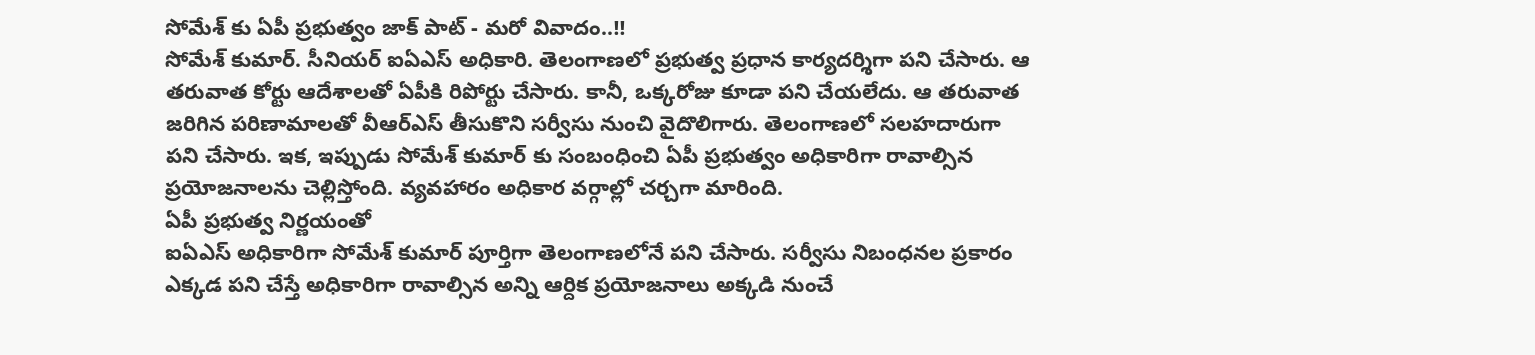సోమేశ్ కు ఏపీ ప్రభుత్వం జాక్ పాట్ - మరో వివాదం..!!
సోమేశ్ కుమార్. సీనియర్ ఐఏఎస్ అధికారి. తెలంగాణలో ప్రభుత్వ ప్రధాన కార్యదర్శిగా పని చేసారు. ఆ తరువాత కోర్టు ఆదేశాలతో ఏపీకి రిపోర్టు చేసారు. కానీ, ఒక్కరోజు కూడా పని చేయలేదు. ఆ తరువాత జరిగిన పరిణామాలతో వీఆర్ఎస్ తీసుకొని సర్వీసు నుంచి వైదొలిగారు. తెలంగాణలో సలహదారుగా పని చేసారు. ఇక, ఇప్పుడు సోమేశ్ కుమార్ కు సంబంధించి ఏపీ ప్రభుత్వం అధికారిగా రావాల్సిన ప్రయోజనాలను చెల్లిస్తోంది. వ్యవహారం అధికార వర్గాల్లో చర్చగా మారింది.
ఏపీ ప్రభుత్వ నిర్ణయంతో
ఐఏఎస్ అధికారిగా సోమేశ్ కుమార్ పూర్తిగా తెలంగాణలోనే పని చేసారు. సర్వీసు నిబంధనల ప్రకారం ఎక్కడ పని చేస్తే అధికారిగా రావాల్సిన అన్ని ఆర్దిక ప్రయోజనాలు అక్కడి నుంచే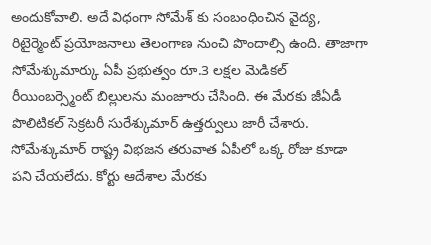అందుకోవాలి. అదే విధంగా సోమేశ్ కు సంబంధించిన వైద్య, రిటైర్మెంట్ ప్రయోజనాలు తెలంగాణ నుంచి పొందాల్సి ఉంది. తాజాగా సోమేశ్కుమార్కు ఏపీ ప్రభుత్వం రూ.3 లక్షల మెడికల్ రీయింబర్స్మెంట్ బిల్లులను మంజూరు చేసింది. ఈ మేరకు జీఏడీ పొలిటికల్ సెక్రటరీ సురేశ్కుమార్ ఉత్తర్వులు జారీ చేశారు. సోమేశ్కుమార్ రాష్ట్ర విభజన తరువాత ఏపీలో ఒక్క రోజు కూడా పని చేయలేదు. కోర్టు ఆదేశాల మేరకు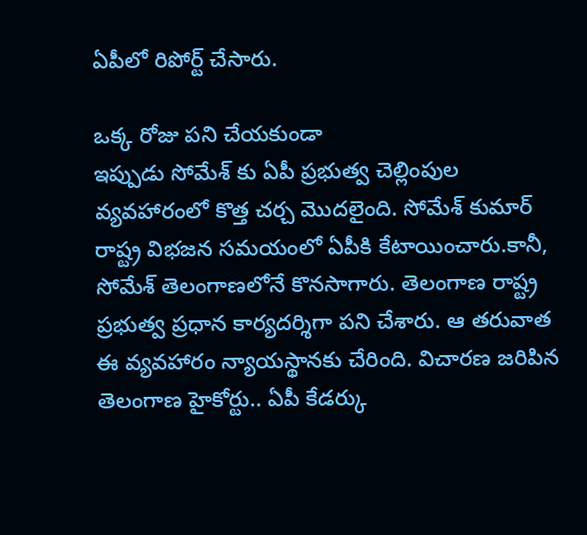ఏపీలో రిపోర్ట్ చేసారు.

ఒక్క రోజు పని చేయకుండా
ఇప్పుడు సోమేశ్ కు ఏపీ ప్రభుత్వ చెల్లింపుల వ్యవహారంలో కొత్త చర్చ మొదలైంది. సోమేశ్ కుమార్ రాష్ట్ర విభజన సమయంలో ఏపీకి కేటాయించారు.కానీ, సోమేశ్ తెలంగాణలోనే కొనసాగారు. తెలంగాణ రాష్ట్ర ప్రభుత్వ ప్రధాన కార్యదర్శిగా పని చేశారు. ఆ తరువాత ఈ వ్యవహారం న్యాయస్థానకు చేరింది. విచారణ జరిపిన తెలంగాణ హైకోర్టు.. ఏపీ కేడర్కు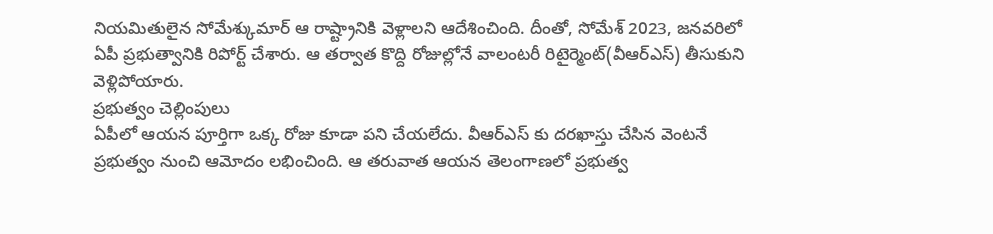నియమితులైన సోమేశ్కుమార్ ఆ రాష్ట్రానికి వెళ్లాలని ఆదేశించింది. దీంతో, సోమేశ్ 2023, జనవరిలో ఏపీ ప్రభుత్వానికి రిపోర్ట్ చేశారు. ఆ తర్వాత కొద్ది రోజుల్లోనే వాలంటరీ రిటైర్మెంట్(వీఆర్ఎస్) తీసుకుని వెళ్లిపోయారు.
ప్రభుత్వం చెల్లింపులు
ఏపీలో ఆయన పూర్తిగా ఒక్క రోజు కూడా పని చేయలేదు. వీఆర్ఎస్ కు దరఖాస్తు చేసిన వెంటనే ప్రభుత్వం నుంచి ఆమోదం లభించింది. ఆ తరువాత ఆయన తెలంగాణలో ప్రభుత్వ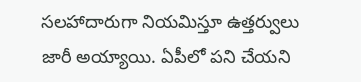సలహాదారుగా నియమిస్తూ ఉత్తర్వులు జారీ అయ్యాయి. ఏపీలో పని చేయని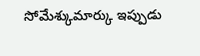సోమేశ్కుమార్కు ఇప్పుడు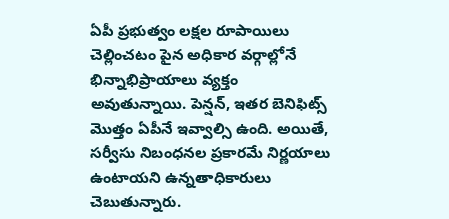ఏపీ ప్రభుత్వం లక్షల రూపాయిలు చెల్లించటం పైన అధికార వర్గాల్లోనే భిన్నాభిప్రాయాలు వ్యక్తం అవుతున్నాయి. పెన్షన్, ఇతర బెనిఫిట్స్ మొత్తం ఏపీనే ఇవ్వాల్సి ఉంది. అయితే, సర్వీసు నిబంధనల ప్రకారమే నిర్ణయాలు ఉంటాయని ఉన్నతాధికారులు చెబుతున్నారు.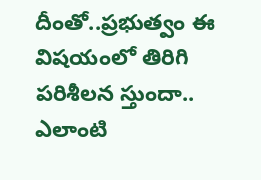దీంతో..ప్రభుత్వం ఈ విషయంలో తిరిగి పరిశీలన స్తుందా.. ఎలాంటి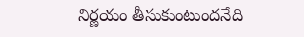నిర్ణయం తీసుకుంటుందనేది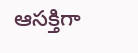ఆసక్తిగా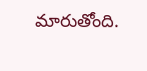మారుతోంది.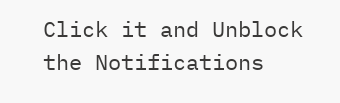Click it and Unblock the Notifications